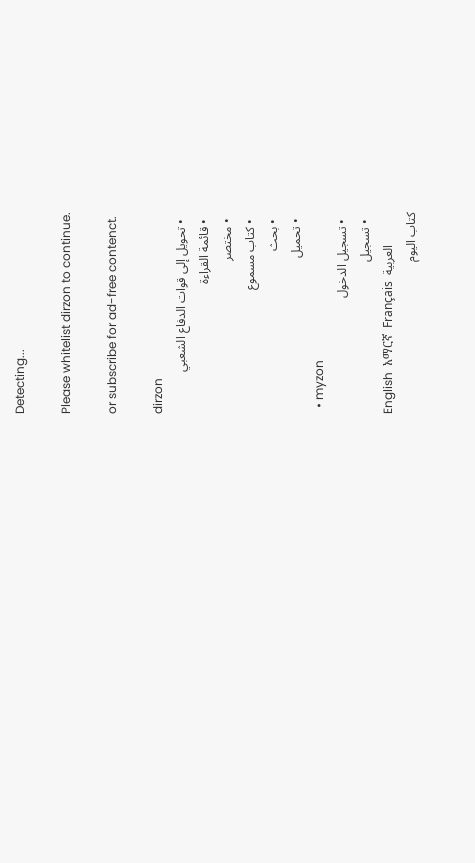Detecting...

Please whitelist dirzon to continue.

or subscribe for ad-free contenct.

dirzon
  • تحويل إلى قوات الدفاع الشعبي
  • قائمة القراءة
  • مختصر
  • كتاب مسموع
  • بحث
  • تحميل
  • myzon
  • تسجيل الدخول
  • تسجيل
English  አማርኛ  Français  العربية
كتاب اليوم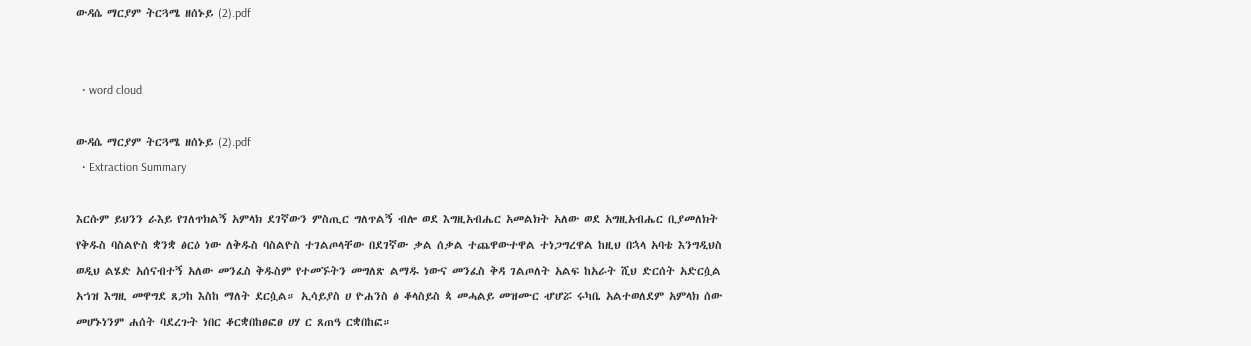ውዳሴ ማርያም ትርጓሜ ዘሰኑይ (2).pdf


  • word cloud

ውዳሴ ማርያም ትርጓሜ ዘሰኑይ (2).pdf
  • Extraction Summary

እርሱም ይህንን ራእይ የገለጥክልኝ አምላክ ደገኛውን ምስጢር ግለጥልኝ ብሎ ወደ እግዚአብሔር አመልክት አለው ወደ አግዚአብሔር ቢያመለክት የቅዱስ ባስልዮስ ቋንቋ ፅርዕ ነው ለቅዱስ ባስልዮስ ተገልጦላቸው በደገኛው ቃል ሰቃል ተጨዋውተዋል ተነጋግረዋል ከዚህ በኋላ አባቴ እንግዲህስ ወዲህ ልሄድ አሰናብተኝ አለው መንፈስ ቅዱስም የተመኙትን መግለጽ ልማዱ ነውና መንፈስ ቅዳ ገልጦለት አልፍ ከአራት ሺህ ድርሰት አድርሷል አኀዝ እግዚ መዋግደ ጸጋከ እስከ ማለት ደርሷል። ኢሳይያስ ሀ ዮሐንስ ፅ ቆላስይስ ጳ መሓልይ መዝሙር ሇሆሯ ሩካቤ አልተወለደም አምላክ ሰው መሆኑነንም ሐሰት ባደረጉት ነበር ቆርቋበከፀፎፀ ሀሃ ር ጸጠዓ ርቋበከፎ።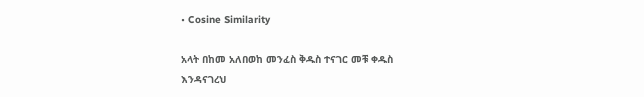• Cosine Similarity

አላት በከመ አለበወከ መንፈስ ቅዱስ ተናገር መቹ ቀዱስ እንዳናገረህ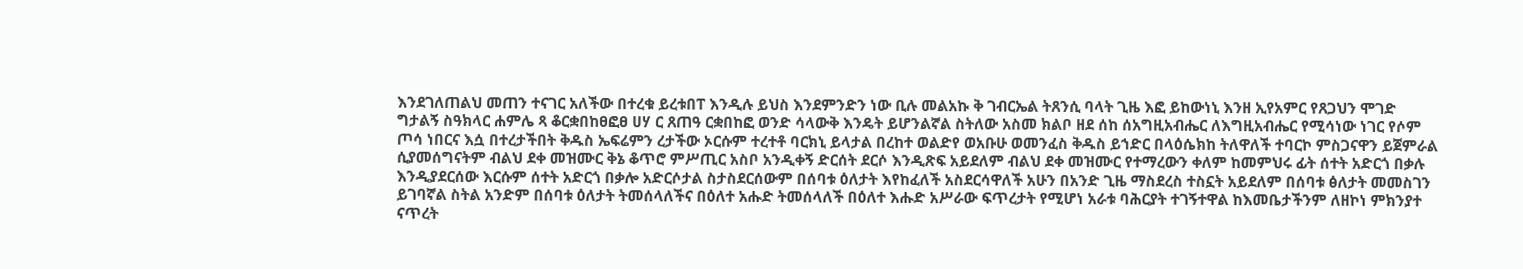እንደገለጠልህ መጠን ተናገር አለችው በተረቁ ይረቱበፐ እንዲሉ ይህስ እንደምንድን ነው ቢሉ መልአኩ ቅ ገብርኤል ትጸንሲ ባላት ጊዜ እፎ ይከውነኒ እንዘ ኢየአምር የጸጋህን ሞገድ ግታልኝ ስዓክላር ሐምሌ ጻ ቆርቋበከፀፎፀ ሀሃ ር ጸጠዓ ርቋበከፎ ወንድ ሳላውቅ እንዴት ይሆንልኛል ስትለው አስመ ክልቦ ዘደ ሰከ ሰአግዚአብሔር ለእግዚአብሔር የሚሳነው ነገር የሶም ጦሳ ነበርና እሷ በተረታችበት ቅዱስ ኤፍሬምን ረታችው ኦርሱም ተረተቶ ባርክኒ ይላታል በረከተ ወልድየ ወአቡሁ ወመንፈስ ቅዱስ ይኀድር በላዕሴክከ ትለዋለች ተባርኮ ምስጋናዋን ይጀምራል ሲያመሰግናትም ብልህ ደቀ መዝሙር ቅኔ ቆጥሮ ምሥጢር አስቦ አንዲቀኝ ድርሰት ደርሶ እንዲጽፍ አይደለም ብልህ ደቀ መዝሙር የተማረውን ቀለም ከመምህሩ ፊት ሰተት አድርጎ በቃሉ እንዲያደርሰው እርሱም ሰተት አድርጎ በቃሎ አድርሶታል ስታስደርሰውም በሰባቱ ዕለታት እየከፈለች አስደርሳዋለች አሁን በአንድ ጊዜ ማስደረስ ተስኗት አይደለም በሰባቱ ፅለታት መመስገን ይገባኛል ስትል አንድም በሰባቱ ዕለታት ትመሰላለችና በዕለተ አሑድ ትመሰላለች በዕለተ እሑድ አሥራው ፍጥረታት የሚሆነ አራቱ ባሕርያት ተገኝተዋል ከእመቤታችንም ለዘኮነ ምክንያተ ናጥረት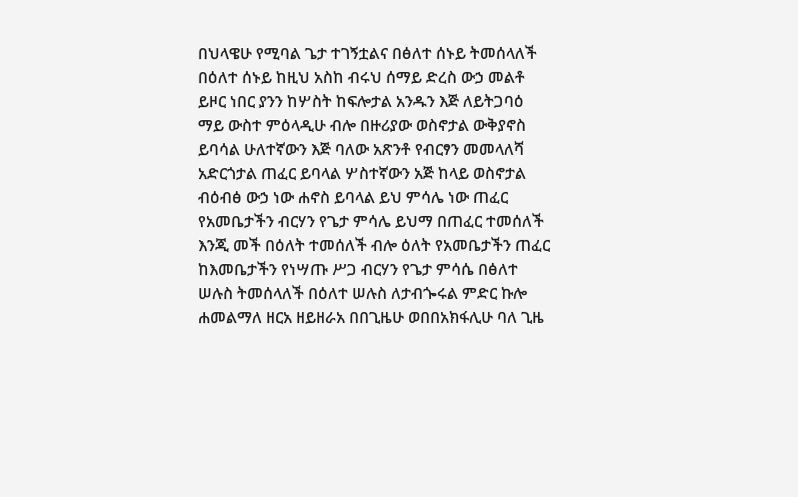በህላዌሁ የሚባል ጌታ ተገኝቷልና በፅለተ ሰኑይ ትመሰላለች በዕለተ ሰኑይ ከዚህ አስከ ብሩህ ሰማይ ድረስ ውኃ መልቶ ይዞር ነበር ያንን ከሦስት ከፍሎታል አንዱን እጅ ለይትጋባዕ ማይ ውስተ ምዕላዲሁ ብሎ በዙሪያው ወስኖታል ውቅያኖስ ይባሳል ሁለተኛውን እጅ ባለው አጽንቶ የብርፃን መመላለሻ አድርጎታል ጠፈር ይባላል ሦስተኛውን አጅ ከላይ ወስኖታል ብዕብፅ ውኃ ነው ሐኖስ ይባላል ይህ ምሳሌ ነው ጠፈር የአመቤታችን ብርሃን የጌታ ምሳሌ ይህማ በጠፈር ተመሰለች እንጂ መች በዕለት ተመሰለች ብሎ ዕለት የአመቤታችን ጠፈር ከእመቤታችን የነሣጡ ሥጋ ብርሃን የጌታ ምሳሴ በፅለተ ሠሉስ ትመሰላለች በዕለተ ሠሉስ ለታብጐሩል ምድር ኩሎ ሐመልማለ ዘርአ ዘይዘራአ በበጊዜሁ ወበበአክፋሊሁ ባለ ጊዜ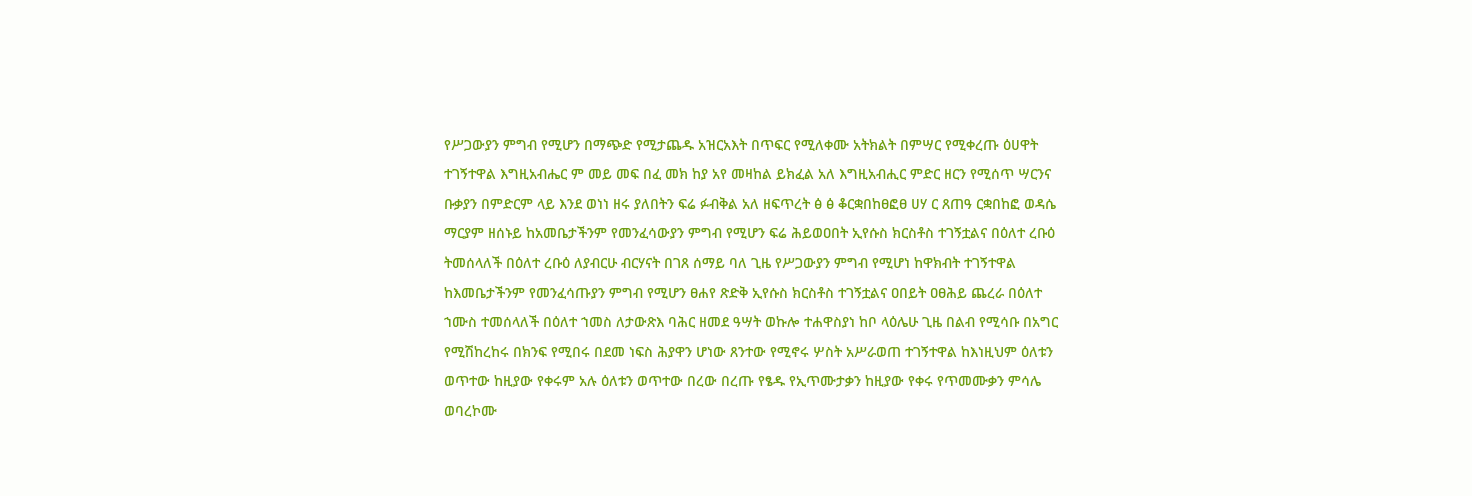የሥጋውያን ምግብ የሚሆን በማጭድ የሚታጨዱ አዝርአእት በጥፍር የሚለቀሙ አትክልት በምሣር የሚቀረጡ ዕሀዋት ተገኝተዋል እግዚአብሔር ም መይ መፍ በፈ መክ ከያ አየ መዛከል ይክፈል አለ እግዚአብሒር ምድር ዘርን የሚሰጥ ሣርንና ቡቃያን በምድርም ላይ እንደ ወነነ ዘሩ ያለበትን ፍሬ ፉብቅል አለ ዘፍጥረት ፅ ፅ ቆርቋበከፀፎፀ ሀሃ ር ጸጠዓ ርቋበከፎ ወዳሴ ማርያም ዘሰኑይ ከአመቤታችንም የመንፈሳውያን ምግብ የሚሆን ፍሬ ሕይወዐበት ኢየሱስ ክርስቶስ ተገኝቷልና በዕለተ ረቡዕ ትመሰላለች በዕለተ ረቡዕ ለያብርሁ ብርሃናት በገጸ ሰማይ ባለ ጊዜ የሥጋውያን ምግብ የሚሆነ ከዋክብት ተገኝተዋል ከእመቤታችንም የመንፈሳጡያን ምግብ የሚሆን ፀሐየ ጽድቅ ኢየሱስ ክርስቶስ ተገኝቷልና ዐበይት ዐፀሕይ ጨረራ በዕለተ ኀሙስ ተመሰላለች በዕለተ ኀመስ ለታውጽእ ባሕር ዘመደ ዓሣት ወኩሎ ተሐዋስያነ ከቦ ላዕሌሁ ጊዜ በልብ የሚሳቡ በአግር የሚሽከረከሩ በክንፍ የሚበሩ በደመ ነፍስ ሕያዋን ሆነው ጸንተው የሚኖሩ ሦስት አሥራወጠ ተገኝተዋል ከእነዚህም ዕለቱን ወጥተው ከዚያው የቀሩም አሉ ዕለቱን ወጥተው በረው በረጡ የፄዱ የኢጥሙታቃን ከዚያው የቀሩ የጥመሙቃን ምሳሌ ወባረኮሙ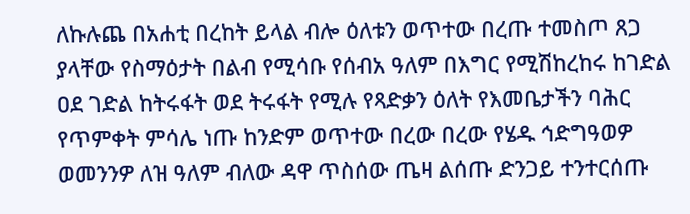ለኩሉጨ በአሐቲ በረከት ይላል ብሎ ዕለቱን ወጥተው በረጡ ተመስጦ ጸጋ ያላቸው የስማዕታት በልብ የሚሳቡ የሰብአ ዓለም በእግር የሚሽከረከሩ ከገድል ዐደ ገድል ከትሩፋት ወደ ትሩፋት የሚሉ የጻድቃን ዕለት የእመቤታችን ባሕር የጥምቀት ምሳሌ ነጡ ከንድም ወጥተው በረው በረው የሄዱ ኅድግዓወዎ ወመንንዎ ለዝ ዓለም ብለው ዳዋ ጥስሰው ጤዛ ልሰጡ ድንጋይ ተንተርሰጡ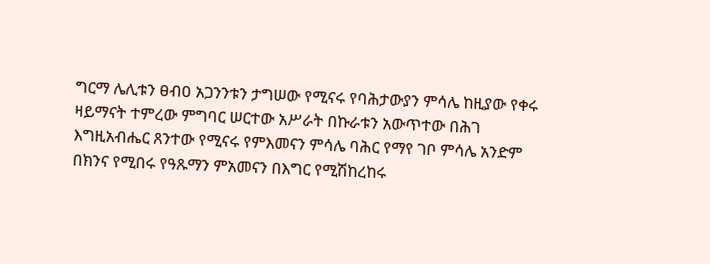ግርማ ሌሊቱን ፀብዐ አጋንንቱን ታግሠው የሚናሩ የባሕታውያን ምሳሌ ከዚያው የቀሩ ዛይማናት ተምረው ምግባር ሠርተው አሥራት በኩራቱን አውጥተው በሕገ እግዚአብሔር ጸንተው የሚናሩ የምእመናን ምሳሌ ባሕር የማየ ገቦ ምሳሌ አንድም በክንና የሚበሩ የዓጹማን ምአመናን በእግር የሚሽከረከሩ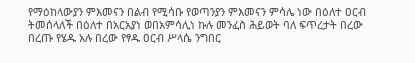የማዕከላውያን ምእመናን በልብ የሚሳቡ የወጣንያን ምእመናን ምሳሌ ነው በዕለተ ዐርብ ትመሰላለች በዕለተ በአርአያነ ወበአምሳሊነ ኩሉ መንፈስ ሕይወት ባለ ፍጥረታት በረው በረጡ የሄዱ አሉ በረው የፃዱ ዐርብ ሥላሴ ንግበር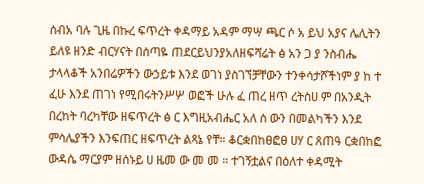ሰብአ ባሉ ጊዜ በኩረ ፍጥረት ቀዳማይ አዳም ማሣ ጫር ሶ አ ይህ አያና ሌሊትን ይለዩ ዘንድ ብርሃናት በሰጣዬ ጠደርይህንያአለዘፍሻሬት ፅ አን ጋ ያ ንስብሔ ታላላቆች አንበሬዎችን ውኃይቱ እንደ ወገነ ያስገኘቻቸውን ተንቀሳታሾችነም ያ ከ ተ ፈሁ እንደ ጠገነ የሚበሩትንሥሦ ወፎች ሁሉ ፈ ጠረ ዘጥ ረትስሀ ም በአንዲት በረከት ባረካቸው ዘፍጥረት ፅ ር እግዚአብሔር አለ ሰ ውን በመልካችን እንደ ምሳሌያችን እንፍጠር ዘፍጥረት ልጻኔ የቸ። ቆርቋበከፀፎፀ ሀሃ ር ጸጠዓ ርቋበከፎ ውዳሴ ማርያም ዘሰኑይ ሀ ዜመ ው መ መ ። ተገኝቷልና በዕለተ ቀዳሚት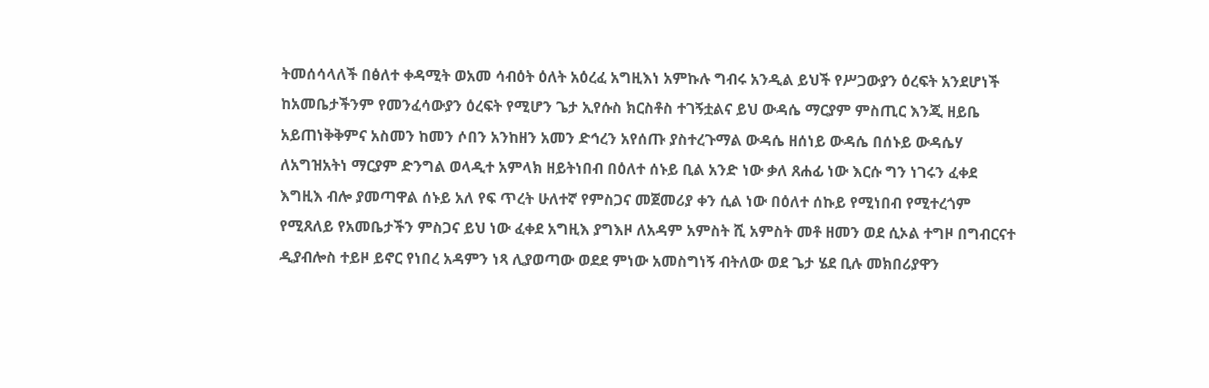ትመሰሳላለች በፅለተ ቀዳሚት ወአመ ሳብዕት ዕለት አዕረፈ አግዚእነ አምኩሉ ግብሩ አንዲል ይህች የሥጋውያን ዕረፍት አንደሆነች ከአመቤታችንም የመንፈሳውያን ዕረፍት የሚሆን ጌታ ኢየሱስ ክርስቶስ ተገኝቷልና ይህ ውዳሴ ማርያም ምስጢር እንጂ ዘይቤ አይጠነቅቅምና አስመን ከመን ሶበን አንከዘን አመን ድኅረን አየሰጡ ያስተረጉማል ውዳሴ ዘሰነይ ውዳሴ በሰኑይ ውዳሴሃ ለአግዝአትነ ማርያም ድንግል ወላዲተ አምላክ ዘይትነበብ በዕለተ ሰኑይ ቢል አንድ ነው ቃለ ጸሐፊ ነው እርሱ ግን ነገሩን ፈቀደ እግዚእ ብሎ ያመጣዋል ሰኑይ አለ የፍ ጥረት ሁለተኛ የምስጋና መጀመሪያ ቀን ሲል ነው በዕለተ ሰኩይ የሚነበብ የሚተረጎም የሚጸለይ የአመቤታችን ምስጋና ይህ ነው ፈቀደ አግዚእ ያግእዞ ለአዳም አምስት ሺ አምስት መቶ ዘመን ወደ ሲኦል ተግዞ በግብርናተ ዲያብሎስ ተይዞ ይኖር የነበረ አዳምን ነጻ ሊያወጣው ወደደ ምነው አመስግነኝ ብትለው ወደ ጌታ ሄደ ቢሉ መክበሪያዋን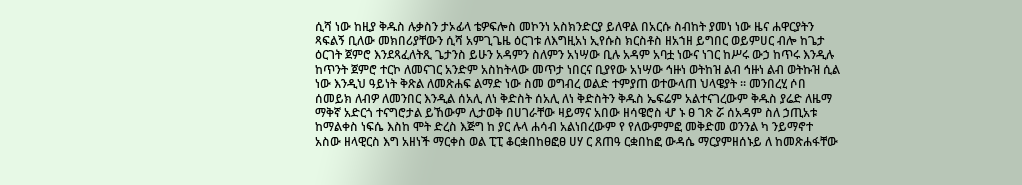ሲሻ ነው ከዚያ ቅዱስ ሉቃስን ታኦፊላ ቴዎፍሎስ መኮንነ አስክንድርያ ይለዋል በአርሱ ስብከት ያመነ ነው ዜና ሐዋርያትን ጻፍልኝ ቢለው መክበሪያቸውን ሲሻ አምጊጌዜ ዕርገቱ ለእግዚአነ ኢየሱስ ክርስቶስ ዘአኀዘ ይግበር ወይምሀር ብሎ ከጌታ ዕርገት ጀምሮ እንደጻፈለትጺ ጌታንስ ይሁን አዳምን ስለምን አነሣው ቢሉ አዳም አባቷ ነውና ነገር ከሥሩ ውኃ ከጥሩ እንዲሉ ከጥንት ጀምሮ ተርኮ ለመናገር አንድም አስከትላው መጥታ ነበርና ቢያየው አነሣው ኅዙነ ወትከዝ ልብ ኅዙነ ልብ ወትኩዝ ሲል ነው እንዲህ ዓይነት ቅጽል ለመጽሐፍ ልማድ ነው ስመ ወግብረ ወልድ ተምያጠ ወተውላጠ ህላዌያት ። መንበረሂ ሶበ ሰመይክ ለብዎ ለመንበር እንዲል ሰአሊ ለነ ቅድስት ሰአሊ ለነ ቅድስትን ቅዱስ ኤፍሬም አልተናገረውም ቅዱስ ያሬድ ለዜማ ማቅኛ አድርጎ ተናግሮታል ይኸውም ሊታወቅ በሀገራቸው ዛይማና አበው ዘሳዌሮስ ሇ ኑ ፀ ገጽ ሯ ሰአዳም ስለ ኃጢአቱ ከማልቀስ ነፍሴ እስከ ሞት ድረስ እጅግ ከ ያር ሉላ ሐሳብ አልነበረውም የ የለውምምፎ መቅድመ ወንንል ካ ንይማኖተ አስው ዘላዊርስ እግ አዘነች ማርቀስ ወል ፒፒ ቆርቋበከፀፎፀ ሀሃ ር ጸጠዓ ርቋበከፎ ውዳሴ ማርያምዘሰኑይ ለ ከመጽሐፋቸው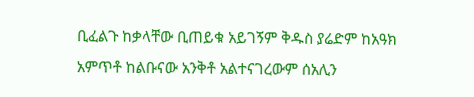ቢፈልጉ ከቃላቸው ቢጠይቁ አይገኝም ቅዱስ ያሬድም ከአዓክ አምጥቶ ከልቡናው አንቅቶ አልተናገረውም ሰአሊን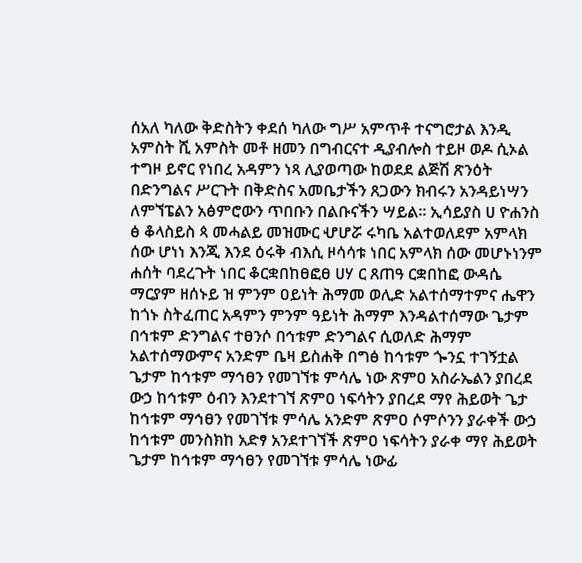ሰአለ ካለው ቅድስትን ቀደሰ ካለው ግሥ አምጥቶ ተናግሮታል እንዲ አምስት ሺ አምስት መቶ ዘመን በግብርናተ ዲያብሎስ ተይዞ ወዶ ሲኦል ተግዞ ይኖር የነበረ አዳምን ነጻ ሊያወጣው ከወደደ ልጅሽ ጽንዕት በድንግልና ሥርጉት በቅድስና አመቤታችን ጸጋውን ክብሩን አንዳይነሣን ለምኘፔልን አፅምሮውን ጥበቡን በልቡናችን ሣይል። ኢሳይያስ ሀ ዮሐንስ ፅ ቆላስይስ ጳ መሓልይ መዝሙር ሇሆሯ ሩካቤ አልተወለደም አምላክ ሰው ሆነነ እንጂ እንደ ዕሩቅ ብእሲ ዞሳሳቱ ነበር አምላክ ሰው መሆኑነንም ሐሰት ባደረጉት ነበር ቆርቋበከፀፎፀ ሀሃ ር ጸጠዓ ርቋበከፎ ውዳሴ ማርያም ዘሰኑይ ዝ ምንም ዐይነት ሕማመ ወሊድ አልተሰማተምና ሔዋን ከጎኑ ስትፈጠር አዳምን ምንም ዓይነት ሕማም እንዳልተሰማው ጌታም በኅቱም ድንግልና ተፀንሶ በኅቱም ድንግልና ሲወለድ ሕማም አልተሰማውምና አንድም ቤዛ ይስሐቅ በግፅ ከኅቱም ጐንኗ ተገኝቷል ጌታም ከኅቱም ማኅፀን የመገኘቱ ምሳሌ ነው ጽምዐ አስራኤልን ያበረደ ውኃ ከኅቱም ዕብን እንደተገኘ ጽምዐ ነፍሳትን ያበረደ ማየ ሕይወት ጌታ ከኅቱም ማኅፀን የመገኘቱ ምሳሌ አንድም ጽምዐ ሶምሶንን ያራቀች ውኃ ከኅቱም መንስክከ አድፃ አንደተገኘች ጽምዐ ነፍሳትን ያራቀ ማየ ሕይወት ጌታም ከኅቱም ማኅፀን የመገኘቱ ምሳሌ ነውፊ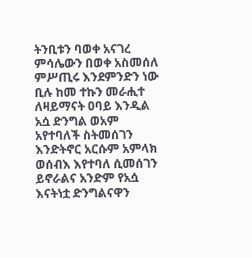ትንቢቱን ባወቀ አናገረ ምሳሌውን በወቀ አስመሰለ ምሥጢሩ እንደምንድን ነው ቢሉ ከመ ተኩን መራሒተ ለዛይማናት ዐባይ እንዲል አሷ ድንግል ወአም አየተባለች ስትመሰገን እንድትኖር አርሱም አምላክ ወሰብእ እየተባለ ሲመሰገን ይኖራልና አንድም የአሷ እናትነቷ ድንግልናዋን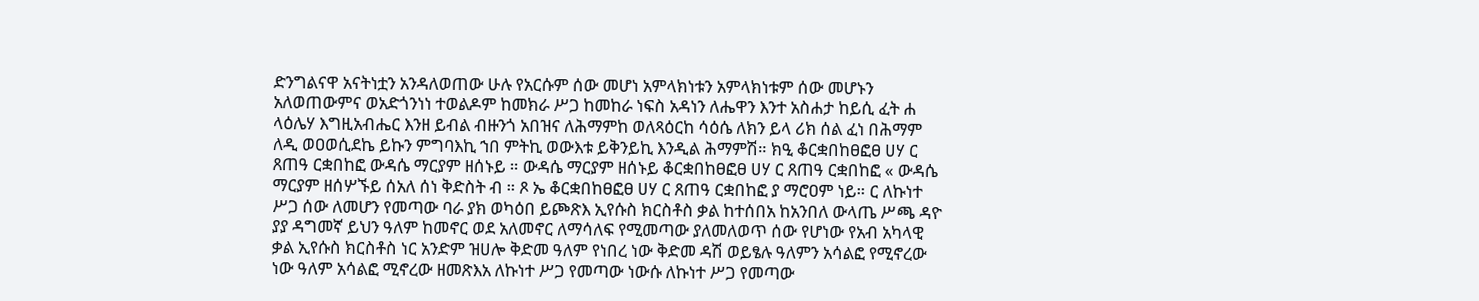ድንግልናዋ አናትነቷን አንዳለወጠው ሁሉ የአርሱም ሰው መሆነ አምላክነቱን አምላክነቱም ሰው መሆኑን አለወጠውምና ወአድጎንነነ ተወልዶም ከመክራ ሥጋ ከመከራ ነፍስ አዳነን ለሔዋን እንተ አስሐታ ከይሲ ፈት ሐ ላዕሌሃ እግዚአብሔር እንዘ ይብል ብዙንጎ አበዝና ለሕማምከ ወለጻዕርከ ሳዕሴ ለክን ይላ ሪክ ሰል ፈነ በሕማም ለዲ ወዐወሲደኬ ይኩን ምግባእኪ ኀበ ምትኪ ወውእቱ ይቅንይኪ እንዲል ሕማምሽ። ክዒ ቆርቋበከፀፎፀ ሀሃ ር ጸጠዓ ርቋበከፎ ውዳሴ ማርያም ዘሰኑይ ። ውዳሴ ማርያም ዘሰኑይ ቆርቋበከፀፎፀ ሀሃ ር ጸጠዓ ርቋበከፎ « ውዳሴ ማርያም ዘሰሦኙይ ሰአለ ሰነ ቅድስት ብ ። ጾ ኤ ቆርቋበከፀፎፀ ሀሃ ር ጸጠዓ ርቋበከፎ ያ ማሮዐም ነይ። ር ለኩነተ ሥጋ ሰው ለመሆን የመጣው ባራ ያክ ወካዕበ ይጮጽእ ኢየሱስ ክርስቶስ ቃል ከተሰበአ ከአንበለ ውላጤ ሥጫ ዳዮ ያያ ዳግመኛ ይህን ዓለም ከመኖር ወደ አለመኖር ለማሳለፍ የሚመጣው ያለመለወጥ ሰው የሆነው የአብ አካላዊ ቃል ኢየሱስ ክርስቶስ ነር አንድም ዝሀሎ ቅድመ ዓለም የነበረ ነው ቅድመ ዳሽ ወይፄሉ ዓለምን አሳልፎ የሚኖረው ነው ዓለም አሳልፎ ሚኖረው ዘመጽእአ ለኩነተ ሥጋ የመጣው ነውሱ ለኩነተ ሥጋ የመጣው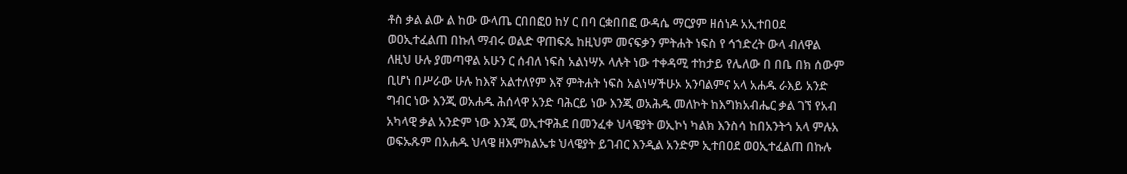ቶስ ቃል ልው ል ከው ውላጤ ርበበፎዐ ከሃ ር በባ ርቋበበፎ ውዳሴ ማርያም ዘሰነዶ አኢተበዐደ ወዐኢተፈልጠ በኩለ ማብሩ ወልድ ዋጠፍጴ ከዚህም መናፍቃን ምትሐት ነፍስ የ ኅኀድረት ውላ ብለዋል ለዚህ ሁሉ ያመጣዋል አሁን ር ሰብለ ነፍስ አልነሣኦ ላሉት ነው ተቀዳሚ ተከታይ የሌለው በ በቤ በክ ሰውም ቢሆነ በሥራው ሁሉ ከእኛ አልተለየም እኛ ምትሐት ነፍስ አልነሣችሁኦ አንባልምና አላ አሐዱ ራእይ አንድ ግብር ነው እንጂ ወአሐዱ ሕሰላዋ አንድ ባሕርይ ነው እንጂ ወአሕዱ መለኮት ከእግክአብሔር ቃል ገኘ የአብ አካላዊ ቃል አንድም ነው እንጂ ወኢተዋሕደ በመንፈቀ ህላዌያት ወኢኮነ ካልክ እንስሳ ከበአንትጎ አላ ምሉአ ወፍኡጹም በአሐዱ ህላዌ ዘእምክልኤቱ ህላዌያት ይገብር እንዲል አንድም ኢተበዐደ ወዐኢተፈልጠ በኩሉ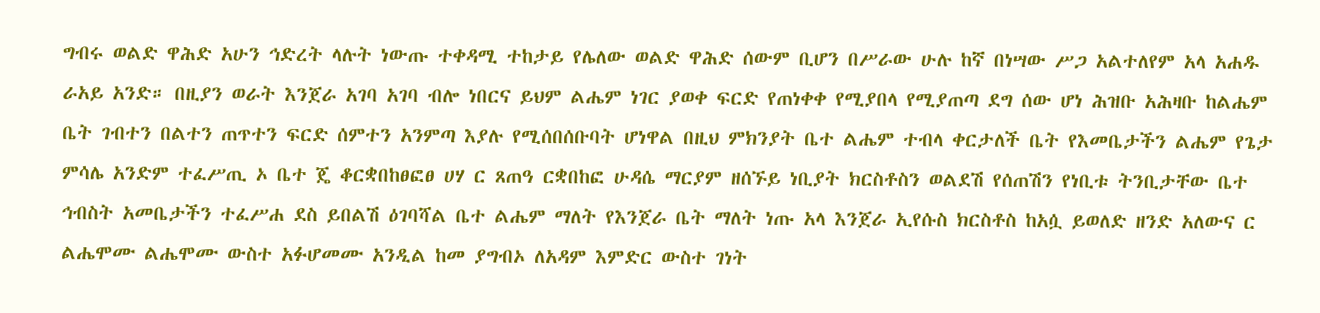ግብሩ ወልድ ዋሕድ አሁን ኅድረት ላሉት ነውጡ ተቀዳሚ ተከታይ የሌለው ወልድ ዋሕድ ሰውም ቢሆን በሥራው ሁሉ ከኛ በነሣው ሥጋ አልተለየም አላ አሐዱ ራአይ አንድ። በዚያን ወራት እንጀራ አገባ አገባ ብሎ ነበርና ይህም ልሔም ነገር ያወቀ ፍርድ የጠነቀቀ የሚያበላ የሚያጠጣ ደግ ሰው ሆነ ሕዝቡ አሕዛቡ ከልሔም ቤት ገብተን በልተን ጠጥተን ፍርድ ሰምተን አንምጣ እያሉ የሚሰበሰቡባት ሆነዋል በዚህ ምክንያት ቤተ ልሔም ተብላ ቀርታለች ቤት የእመቤታችን ልሔም የጌታ ምሳሌ አንድም ተፈሥጢ ኦ ቤተ ጄ ቆርቋበከፀፎፀ ሀሃ ር ጸጠዓ ርቋበከፎ ሁዳሴ ማርያም ዘሰኙይ ነቢያት ክርስቶስን ወልደሽ የሰጠሽን የነቢቱ ትንቢታቸው ቤተ ኅብስት አመቤታችን ተፈሥሐ ደስ ይበልሽ ዕገባሻል ቤተ ልሔም ማለት የእንጀራ ቤት ማለት ነጡ አላ እንጀራ ኢየሱስ ክርስቶስ ከአሷ ይወለድ ዘንድ አለውና ር ልሔሞሙ ልሔሞሙ ውስተ አፉሆመሙ አንዲል ከመ ያግብኦ ለአዳም እምድር ውስተ ገነት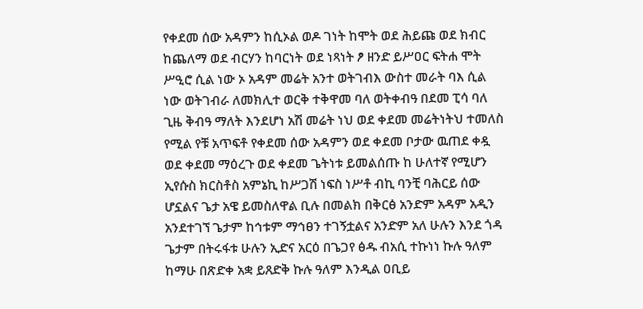የቀደመ ሰው አዳምን ከሲኦል ወዶ ገነት ከሞት ወደ ሕይጩ ወደ ክብር ከጨለማ ወደ ብርሃን ከባርነት ወደ ነጻነት ፆ ዘንድ ይሥዐር ፍትሐ ሞት ሥዒሮ ሲል ነው ኦ አዳም መሬት አንተ ወትገብእ ውስተ መራት ባእ ሲል ነው ወትገብራ ለመክሊተ ወርቅ ተቅዋመ ባለ ወትቀብዓ በደመ ፒሳ ባለ ጊዜ ቅብዓ ማለት እንደሆነ አሽ መሬት ነህ ወደ ቀደመ መሬትነትህ ተመለስ የሚል የቹ አጥፍቶ የቀደመ ሰው አዳምን ወደ ቀደመ ቦታው ዉጠደ ቀዷ ወደ ቀደመ ማዕረጉ ወደ ቀደመ ጌትነቱ ይመልሰጡ ከ ሁለተኛ የሚሆን ኢየሱስ ክርስቶስ አምኔኪ ከሥጋሽ ነፍስ ነሥቶ ብኪ ባንቺ ባሕርይ ሰው ሆኗልና ጌታ አዌ ይመስለዋል ቢሉ በመልክ በቅርፅ አንድም አዳም አዲን አንደተገኘ ጌታም ከኅቱም ማኅፀን ተገኝቷልና አንድም አለ ሁሉን እንደ ጎዳ ጌታም በትሩፋቱ ሁሉን ኢድና አርዕ በጌጋየ ፅዱ ብአሲ ተኩነነ ኩሉ ዓለም ከማሁ በጽድቀ አቋ ይጸድቅ ኩሉ ዓለም እንዲል ዐቢይ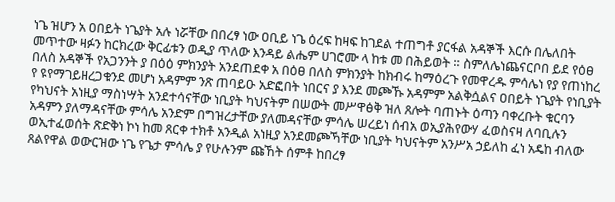ነጌ ዝሆን አ ዐበይት ነጌያት አሉ ነሯቸው በበረፃ ነው ዐቢይ ነጌ ዕረፍ ከዛፍ ከገደል ተጠግቶ ያርፋል አዳኞች እርሱ በሌለበት መጥተው ዛፉን ከርክረው ቅርፊቱን ወዲያ ጥለው እንዳይ ልሔም ሀገሮሙ ላ ከቱ መ በሕይወት ። ስምለሌነጨናርቦበ ይደ የዕፀ በለስ አዳኞች የአጋንንት ያ በዕዕ ምክንያት አንደጠደቀ አ በዕፀ በለስ ምክንያት ከክብሩ ከማዕረጉ የመዋረዱ ምሳሌነ የያ የጠነከረ የ ዩየማገይዘረጋቁንደ መሆነ አዳምም ንጽ ጠባይዑ አድፎበት ነበርና ያ እንደ መጮኹ አዳምም አልቅሷልና ዐበይት ነጌያት የነቢያት የካህናት አነዚያ ማስነሣት አንደተሳናቸው ነቢያት ካህናትም በሠውት መሥዋፅቅ ዝለ ጸሎት ባጠኑት ዕጣን ባቀረቡት ቁርባን አዳምን ያለማዳናቸው ምሳሌ አንድም በግዝረታቸው ያለመዳናቸው ምሳሌ ሠረይነ ሰብአ ወኢያሕየውሃ ፈወስናዛ ለባቢሉን ወኢተፈወሰት ጽድቅነ ኮነ ከመ ጸርቀ ተክቶ አንዲል አነዚያ አንደመጮኻቸው ነቢያት ካህናትም አንሥአ ኃይለከ ፈነ አዴከ ብለው ጸልየዋል ወውርዝው ነጌ የጌታ ምሳሌ ያ የሁሉንም ጩኸት ሰምቶ ከበረፃ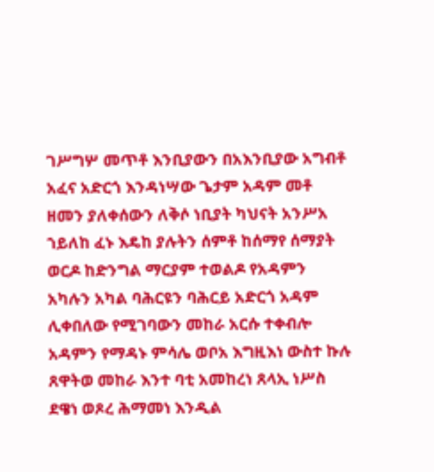ገሥግሦ መጥቶ እንቢያውን በአእንቢያው አግብቶ አፈና አድርጎ እንዳነሣው ጌታም አዳም መቶ ዘመን ያለቀሰውን ለቅሶ ነቢያት ካህናት አንሥአ ኀይለከ ፈኑ እዴከ ያሉትን ሰምቶ ከሰማየ ሰማያት ወርዶ ከድንግል ማርያም ተወልዶ የአዳምን አካሉን አካል ባሕርዩን ባሕርይ አድርጎ አዳም ሊቀበለው የሚገባውን መከራ አርሱ ተቀብሎ አዳምን የማዳኑ ምሳሌ ወቦአ እግዚእነ ውስተ ኩሉ ጸዋትወ መከራ እንተ ባቲ አመከረነ ጸላኢ ነሥስ ደዌነ ወጾረ ሕማመነ እንዲል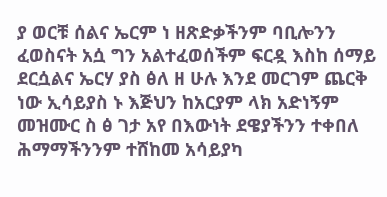ያ ወርቹ ሰልና ኤርም ነ ዘጽድቃችንም ባቢሎንን ፈወስናት አሷ ግን አልተፈወሰችም ፍርዷ እስከ ሰማይ ደርሷልና ኤርሃ ያስ ፅለ ዘ ሁሉ እንደ መርገም ጨርቅ ነው ኢሳይያስ ኑ እጅህን ከአርያም ላክ አድነኝም መዝሙር ስ ፅ ገታ አየ በእውነት ደዌያችንን ተቀበለ ሕማማችንንም ተሸከመ አሳይያካ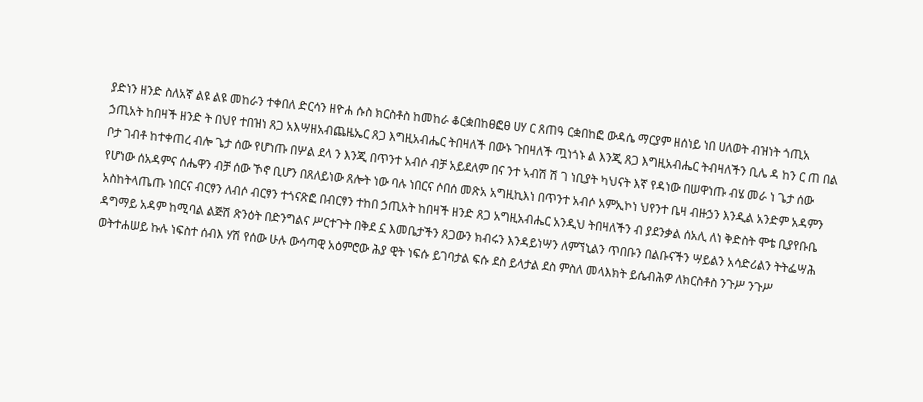ያድነን ዘንድ ስለአኛ ልዩ ልዩ መከራን ተቀበለ ድርሳን ዘዮሐ ሱስ ክርስቶስ ከመከራ ቆርቋበከፀፎፀ ሀሃ ር ጸጠዓ ርቋበከፎ ውዳሴ ማርያም ዘሰነይ ነበ ሀለወት ብዝነት ጎጢአ ኃጢአት ከበዛች ዘንድ ት በህየ ተበዝነ ጸጋ አእሣዘአብጨዜኤር ጸጋ እግዚአብሔር ትበዛለች በውኑ ጉበዛለች ጧነጎኑ ል እንጂ ጸጋ እግዚአብሔር ትብዛለችን ቢሌ ዳ ከን ር ጠ በል ቦታ ገብቶ ከተቀጠረ ብሎ ጌታ ሰው የሆነጡ በሦል ደላ ን እንጂ በጥንተ አብሶ ብቻ አይደለም በና ንተ ኣብሽ ሽ ገ ነቢያት ካህናት እኛ የዳነው በሠዋነጡ ብሄ መራ ነ ጌታ ሰው የሆነው ሰአዳምና ሰሔዋን ብቻ ሰው ኾኖ ቢሆን በጸለይነው ጸሎት ነው ባሉ ነበርና ሶበሰ መጽአ አግዚኪእነ በጥንተ አብሶ አምኢኮነ ህየንተ ቤዛ ብዙኃን እንዲል አንድም አዳምን አስከትላጤጡ ነበርና ብርፃን ለብሶ ብርፃን ተጎናጽፎ በብርፃን ተከበ ኃጢአት ከበዛች ዘንድ ጸጋ አግዚአብሔር አንዲህ ትበዛለችን ብ ያደንቃል ሰአሊ ለነ ቅድስት ሞቴ ቢያየቡቤ ዳግማይ አዳም ከሚባል ልጅሽ ጽንዕት በድንግልና ሥርተጉት በቅደ ኗ እመቤታችን ጸጋውን ክብሩን እንዳይነሣን ለምኘኒልን ጥበቡን በልቡናችን ሣይልን አሳድሪልን ትትፌሣሕ ወትተሐሠይ ኩሉ ነፍስተ ሰብእ ሃሽ የሰው ሁሉ ውሳጣዊ አዕምሮው ሕያ ዊት ነፍሱ ይገባታል ፍሱ ደስ ይላታል ደስ ምስለ መላእክት ይሴብሕዎ ለክርስቶስ ንጉሥ ንጉሥ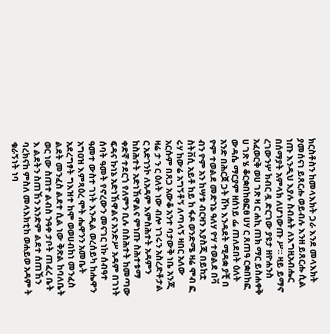ክርስቶስን ከመላእክት ጋራ እንደ መላእክት ያመሰናነ ይጸርሑ ወይብሉ እንዘ ይጸርሑ ሲል ነጡ እንዲህ እያሉ ስብሐት ለእግዚአብሔር በሰማያት አምላክ ለሆነውጡ ሥ። ዛይ ይማኖ ረገውንሦ ክብር ዷ ድርገው ያዩታ ዘዮሐንስ አፈወርቅ ወሀ ገጽ ዛ ር ሐኪ ጠክ ማር ይስሐቀቅ ሀ ገጽ ሄ ቆርቋበከፀፎፀ ሀሃ ር ጸጠዓ ርቋበከፎ ውዳሴ ማርያም ዘሰነይ ፌ ጠለደበት ዕለት አንድ በሕርጀ ጋት ሽካ እንዳደት ሚዳቋ ያቺ በ ዮም ተወልደ መድኀኔ ዓለሃ ዮሃ ተወልደ በቫ ብን ዮም አን ከሣቱ ብርዛን እያስጂ በይከቷ ስትቨሲ አይቶ ከይ ከ ፋዶ ወንድሜ ዛሬ ሞብ ፎ ሩሃ ከውሬ አግኝቶኝ ለጣላኝ ዛበር አለው አርሱም በጸጋ አውቆ አንተ ባታውቅ ነቤ አንጂ ዛሬ ታ ን ር ዕለት ነው ብሎ ነገሩን አስረድቶታል ር አድኀንኮ ለአዳም እምስሕተት አዳምን ከስሕተት አድነኸዋልና ምነጡ ስሕተቱማ ቀድኛ ተደርጎ የለምን ቢሉ በስሕተት ከመጣው ፍዳና ኩነኔ አድነኸዋልና አንድሥ አዳም በገነት ሰባት ዓመት የኖረውን መናገር ነኩ ሰብዓተ ዓመተ ውስተ ገነት እንዲል ወረሰይካ ከሔዋን አግዐዝ እምጻዕረ ሞት ሔዋንን አመቤት አደረግፃት ግእዝተ ከሞ ወወሀብከነ መንፈስ ልደት መንፈስ ልደተ ሲል ነው ቅጽል ከባለቤት ወር ነው ስጠተ ልብስ ንዓቀ ታቦት ጠፈረ ቤት እ ልደትን ስጠኸን አንድም ልደተ ሰጠኸን ባረክናከ ምስለ መላእክቲከ ወሐይወ አዳም ት ቁራኝነት ነባ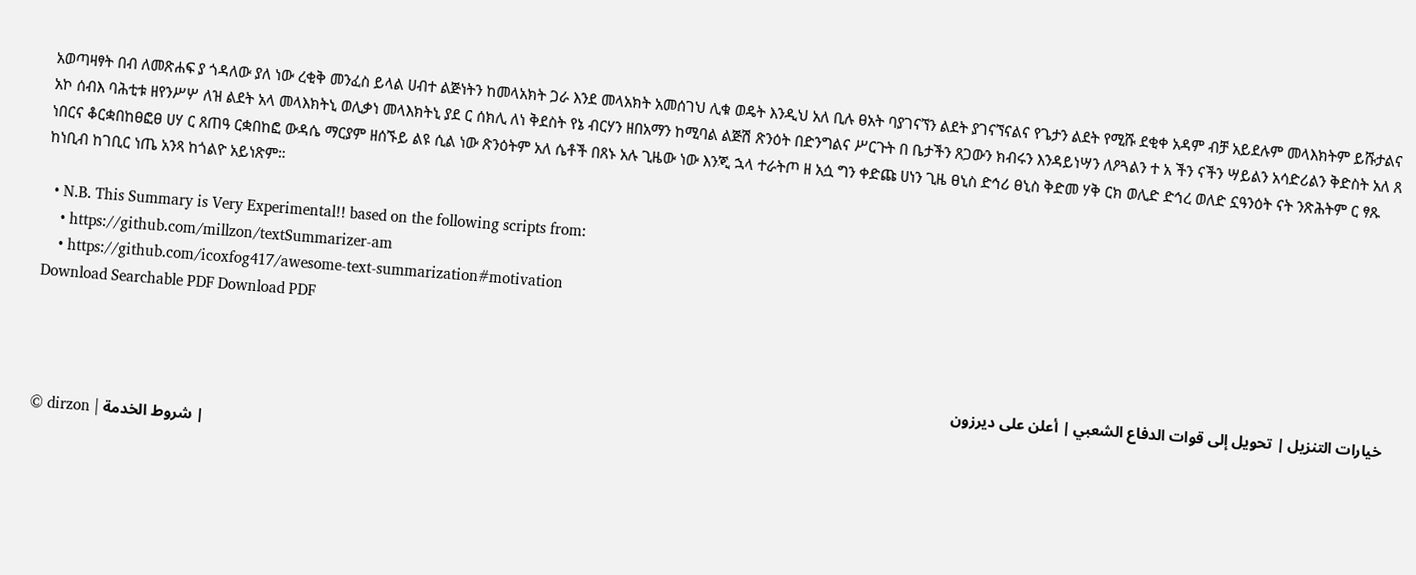አወጣዛፃት በብ ለመጽሐፍ ያ ጎዳለው ያለ ነው ረቂቅ መንፈስ ይላል ሀብተ ልጅነትን ከመላአክት ጋራ እንደ መላአክት አመሰገህ ሊቁ ወዴት እንዲህ አለ ቢሉ ፀአት ባያገናኘን ልደት ያገናኘናልና የጌታን ልደት የሚሹ ደቂቀ አዳም ብቻ አይደሉም መላእክትም ይሹታልና አኮ ሰብእ ባሕቲቱ ዘየንሥሦ ለዝ ልደት አላ መላእክትኒ ወሊቃነ መላእክትኒ ያደ ር ሰክሊ ለነ ቅደስት የኔ ብርሃን ዘበአማን ከሚባል ልጅሽ ጽንዕት በድንግልና ሥርጉት በ ቤታችን ጸጋውን ክብሩን እንዳይነሣን ለዖጓልን ተ አ ችን ናችን ሣይልን አሳድሪልን ቅድስት አለ ጸ ነበርና ቆርቋበከፀፎፀ ሀሃ ር ጸጠዓ ርቋበከፎ ውዳሴ ማርያም ዘሰኙይ ልዩ ሲል ነው ጽንዕትም አለ ሴቶች በጸኑ አሉ ጊዜው ነው እንጂ ኋላ ተራትጦ ዘ አሷ ግን ቀድጩ ሀነን ጊዜ ፀኒስ ድኅሪ ፀኒስ ቅድመ ሃቅ ርክ ወሊድ ድኅረ ወለድ ኗዓንዕት ናት ንጽሕትም ር ፃጹ ከነቢብ ከገቢር ነጤ አንጻ ከጎልዮ አይነጽም።

  • N.B. This Summary is Very Experimental!! based on the following scripts from:
    • https://github.com/millzon/textSummarizer-am
    • https://github.com/icoxfog417/awesome-text-summarization#motivation
Download Searchable PDF Download PDF


خيارات التنزيل | تحويل إلى قوات الدفاع الشعبي | أعلن على ديرزون

© dirzon | شروط الخدمة |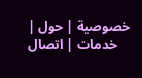خصوصية | حول | خدمات | اتصال